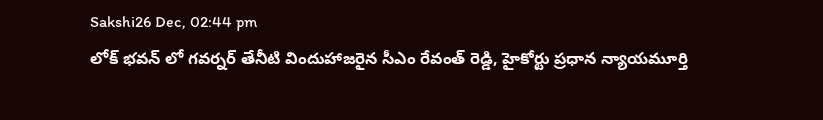Sakshi26 Dec, 02:44 pm
లోక్ భవన్ లో గవర్నర్ తేనీటి విందుహాజరైన సీఎం రేవంత్ రెడ్డి, హైకోర్టు ప్రధాన న్యాయమూర్తి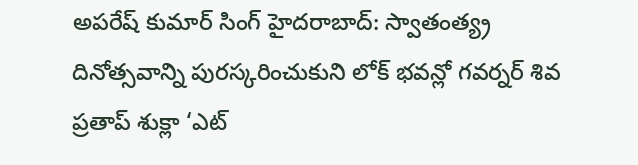అపరేష్ కుమార్ సింగ్ హైదరాబాద్: స్వాతంత్య్ర దినోత్సవాన్ని పురస్కరించుకుని లోక్ భవన్లో గవర్నర్ శివ ప్రతాప్ శుక్లా ‘ఎట్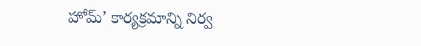హోమ్’ కార్యక్రమాన్ని నిర్వ